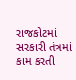રાજકોટમાં સરકારી તંત્રમાં કામ કરતી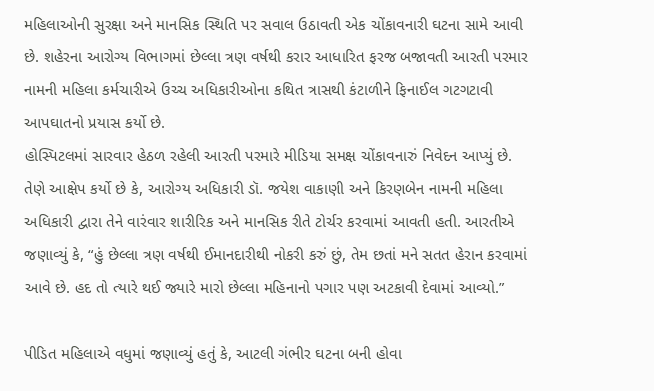મહિલાઓની સુરક્ષા અને માનસિક સ્થિતિ પર સવાલ ઉઠાવતી એક ચોંકાવનારી ઘટના સામે આવી છે. શહેરના આરોગ્ય વિભાગમાં છેલ્લા ત્રણ વર્ષથી કરાર આધારિત ફરજ બજાવતી આરતી પરમાર નામની મહિલા કર્મચારીએ ઉચ્ચ અધિકારીઓના કથિત ત્રાસથી કંટાળીને ફિનાઈલ ગટગટાવી આપઘાતનો પ્રયાસ કર્યો છે.
હોસ્પિટલમાં સારવાર હેઠળ રહેલી આરતી પરમારે મીડિયા સમક્ષ ચોંકાવનારું નિવેદન આપ્યું છે. તેણે આક્ષેપ કર્યો છે કે, આરોગ્ય અધિકારી ડૉ. જયેશ વાકાણી અને કિરણબેન નામની મહિલા અધિકારી દ્વારા તેને વારંવાર શારીરિક અને માનસિક રીતે ટોર્ચર કરવામાં આવતી હતી. આરતીએ જણાવ્યું કે, “હું છેલ્લા ત્રણ વર્ષથી ઈમાનદારીથી નોકરી કરું છું, તેમ છતાં મને સતત હેરાન કરવામાં આવે છે. હદ તો ત્યારે થઈ જ્યારે મારો છેલ્લા મહિનાનો પગાર પણ અટકાવી દેવામાં આવ્યો.”

પીડિત મહિલાએ વધુમાં જણાવ્યું હતું કે, આટલી ગંભીર ઘટના બની હોવા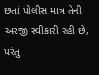છતાં પોલીસ માત્ર તેની અરજી સ્વીકારી રહી છે, પરંતુ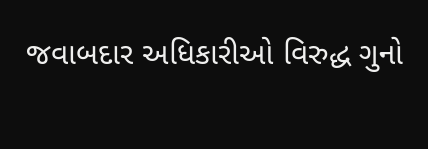જવાબદાર અધિકારીઓ વિરુદ્ધ ગુનો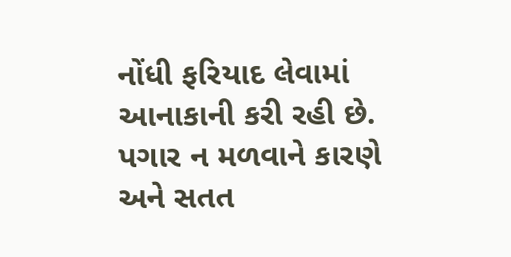નોંધી ફરિયાદ લેવામાં આનાકાની કરી રહી છે. પગાર ન મળવાને કારણે અને સતત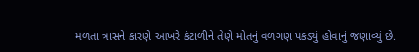મળતા ત્રાસને કારણે આખરે કંટાળીને તેણે મોતનું વળગણ પકડ્યું હોવાનું જણાવ્યું છે.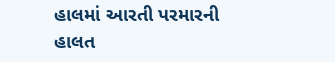હાલમાં આરતી પરમારની હાલત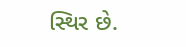સ્થિર છે.